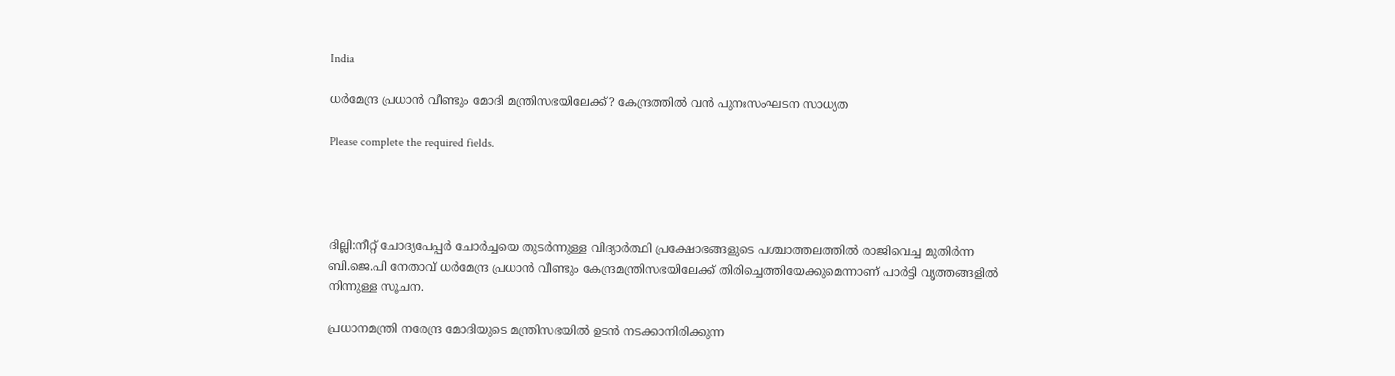India

ധർമേന്ദ്ര പ്രധാൻ വീണ്ടും മോദി മന്ത്രിസഭയിലേക്ക്? കേന്ദ്രത്തിൽ വൻ പുനഃസംഘടന സാധ്യത

Please complete the required fields.




ദില്ലി:നീറ്റ് ചോദ്യപേപ്പർ ചോർച്ചയെ തുടർന്നുള്ള വിദ്യാർത്ഥി പ്രക്ഷോഭങ്ങളുടെ പശ്ചാത്തലത്തിൽ രാജിവെച്ച മുതിർന്ന ബി.ജെ.പി നേതാവ് ധർമേന്ദ്ര പ്രധാൻ വീണ്ടും കേന്ദ്രമന്ത്രിസഭയിലേക്ക് തിരിച്ചെത്തിയേക്കുമെന്നാണ് പാർട്ടി വൃത്തങ്ങളിൽ നിന്നുള്ള സൂചന.

പ്രധാനമന്ത്രി നരേന്ദ്ര മോദിയുടെ മന്ത്രിസഭയിൽ ഉടൻ നടക്കാനിരിക്കുന്ന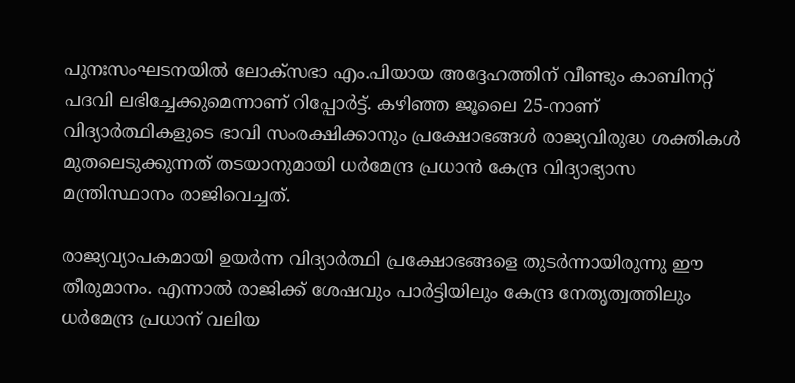പുനഃസംഘടനയിൽ ലോക്‌സഭാ എം.പിയായ അദ്ദേഹത്തിന് വീണ്ടും കാബിനറ്റ് പദവി ലഭിച്ചേക്കുമെന്നാണ് റിപ്പോർട്ട്. കഴിഞ്ഞ ജൂലൈ 25-നാണ് വിദ്യാർത്ഥികളുടെ ഭാവി സംരക്ഷിക്കാനും പ്രക്ഷോഭങ്ങൾ രാജ്യവിരുദ്ധ ശക്തികൾ മുതലെടുക്കുന്നത് തടയാനുമായി ധർമേന്ദ്ര പ്രധാൻ കേന്ദ്ര വിദ്യാഭ്യാസ മന്ത്രിസ്ഥാനം രാജിവെച്ചത്.

രാജ്യവ്യാപകമായി ഉയർന്ന വിദ്യാർത്ഥി പ്രക്ഷോഭങ്ങളെ തുടർന്നായിരുന്നു ഈ തീരുമാനം. എന്നാൽ രാജിക്ക് ശേഷവും പാർട്ടിയിലും കേന്ദ്ര നേതൃത്വത്തിലും ധർമേന്ദ്ര പ്രധാന് വലിയ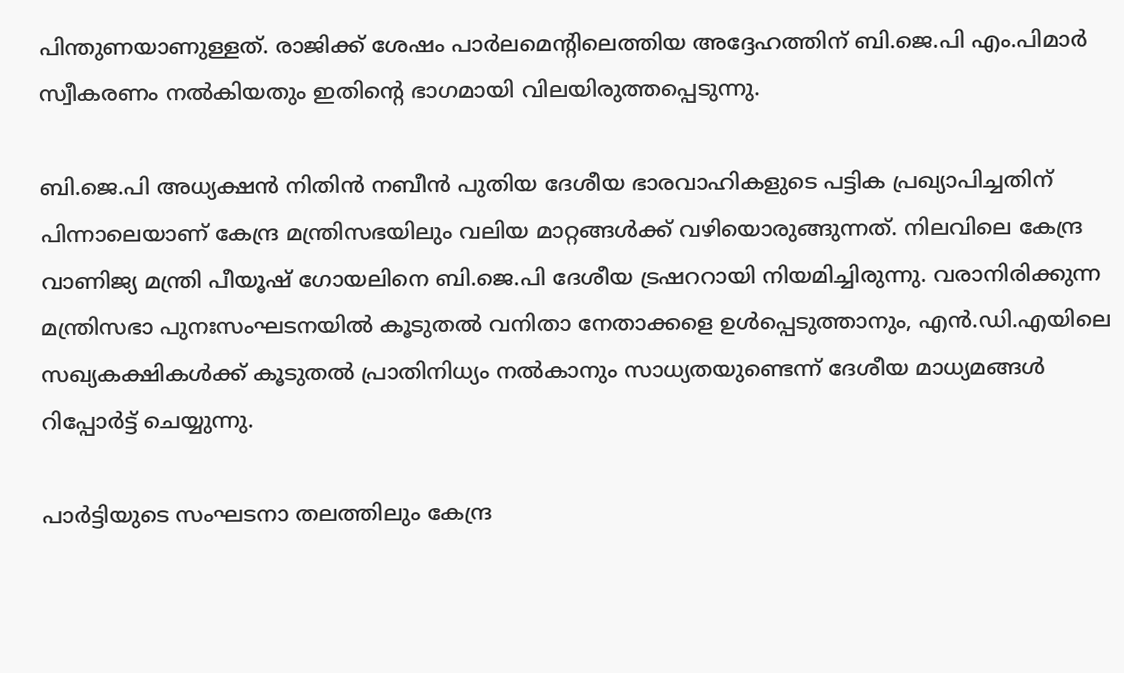പിന്തുണയാണുള്ളത്. രാജിക്ക് ശേഷം പാർലമെന്റിലെത്തിയ അദ്ദേഹത്തിന് ബി.ജെ.പി എം.പിമാർ സ്വീകരണം നൽകിയതും ഇതിന്റെ ഭാഗമായി വിലയിരുത്തപ്പെടുന്നു.

ബി.ജെ.പി അധ്യക്ഷൻ നിതിൻ നബീൻ പുതിയ ദേശീയ ഭാരവാഹികളുടെ പട്ടിക പ്രഖ്യാപിച്ചതിന് പിന്നാലെയാണ് കേന്ദ്ര മന്ത്രിസഭയിലും വലിയ മാറ്റങ്ങൾക്ക് വഴിയൊരുങ്ങുന്നത്. നിലവിലെ കേന്ദ്ര വാണിജ്യ മന്ത്രി പീയൂഷ് ഗോയലിനെ ബി.ജെ.പി ദേശീയ ട്രഷററായി നിയമിച്ചിരുന്നു. വരാനിരിക്കുന്ന മന്ത്രിസഭാ പുനഃസംഘടനയിൽ കൂടുതൽ വനിതാ നേതാക്കളെ ഉൾപ്പെടുത്താനും, എൻ.ഡി.എയിലെ സഖ്യകക്ഷികൾക്ക് കൂടുതൽ പ്രാതിനിധ്യം നൽകാനും സാധ്യതയുണ്ടെന്ന് ദേശീയ മാധ്യമങ്ങൾ റിപ്പോർട്ട് ചെയ്യുന്നു.

പാർട്ടിയുടെ സംഘടനാ തലത്തിലും കേന്ദ്ര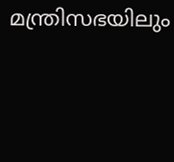മന്ത്രിസഭയിലും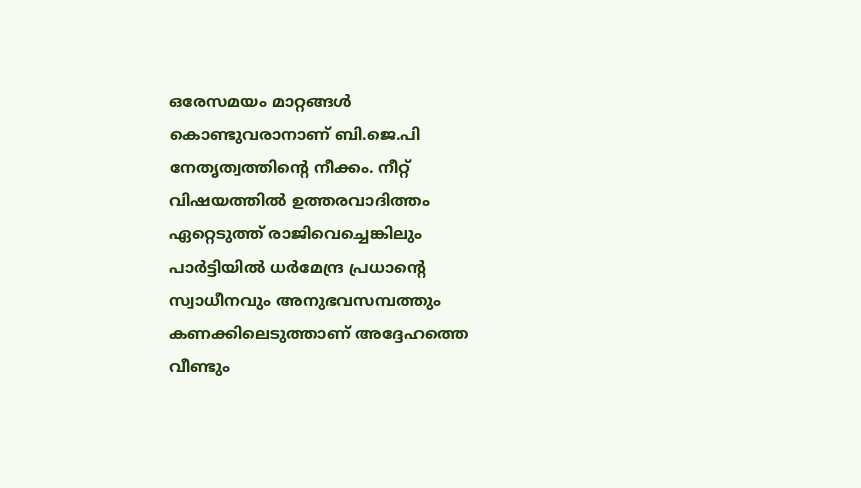ഒരേസമയം മാറ്റങ്ങൾ കൊണ്ടുവരാനാണ് ബി.ജെ.പി നേതൃത്വത്തിന്റെ നീക്കം. നീറ്റ് വിഷയത്തിൽ ഉത്തരവാദിത്തം ഏറ്റെടുത്ത് രാജിവെച്ചെങ്കിലും പാർട്ടിയിൽ ധർമേന്ദ്ര പ്രധാന്റെ സ്വാധീനവും അനുഭവസമ്പത്തും കണക്കിലെടുത്താണ് അദ്ദേഹത്തെ വീണ്ടും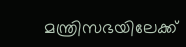മന്ത്രിസഭയിലേക്ക്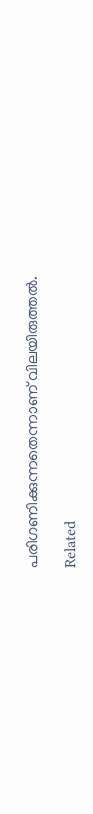പരിഗണിക്കുന്നതെന്നാണ് വിലയിരുത്തൽ.

Related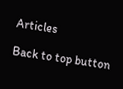Articles

Back to top button